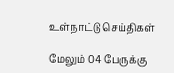உள்நாட்டு செய்திகள்

மேலும் 04 பேருக்கு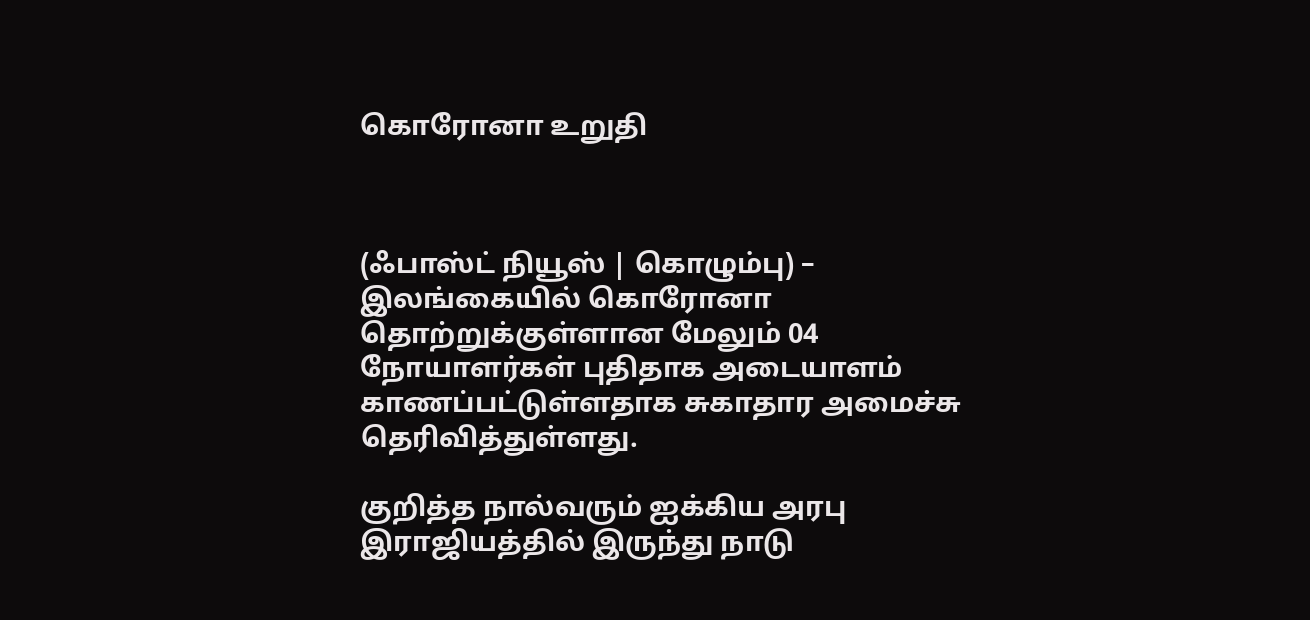கொரோனா உறுதி



(ஃபாஸ்ட் நியூஸ் | கொழும்பு) – இலங்கையில் கொரோனா தொற்றுக்குள்ளான மேலும் 04 நோயாளர்கள் புதிதாக அடையாளம் காணப்பட்டுள்ளதாக சுகாதார அமைச்சு தெரிவித்துள்ளது.

குறித்த நால்வரும் ஐக்கிய அரபு இராஜியத்தில் இருந்து நாடு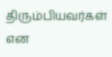திரும்பியவர்கள் என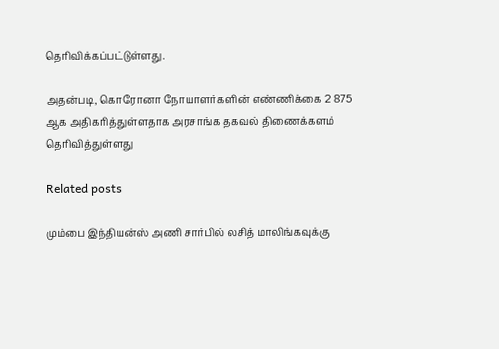தெரிவிக்கப்பட்டுள்ளது.

அதன்படி, கொரோனா நோயாளர்களின் எண்ணிக்கை 2 875 ஆக அதிகரித்துள்ளதாக அரசாங்க தகவல் திணைக்களம் தெரிவித்துள்ளது

Related posts

மும்பை இந்தியன்ஸ் அணி சார்பில் லசித் மாலிங்கவுக்கு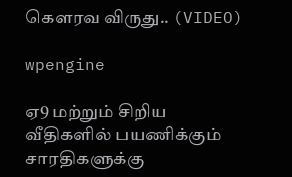கௌரவ விருது.. (VIDEO)

wpengine

ஏ9 மற்றும் சிறிய வீதிகளில் பயணிக்கும் சாரதிகளுக்கு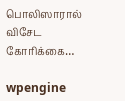பொலிஸாரால் விசேட கோரிக்கை…

wpengine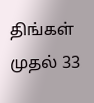திங்கள் முதல் 33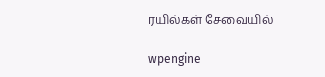ரயில்கள் சேவையில்

wpengine